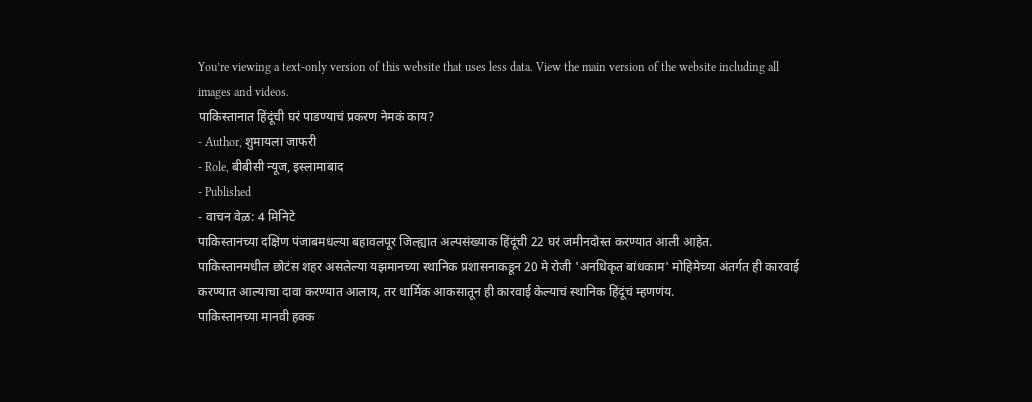You’re viewing a text-only version of this website that uses less data. View the main version of the website including all images and videos.
पाकिस्तानात हिंदूंची घरं पाडण्याचं प्रकरण नेमकं काय?
- Author, शुमायला जाफरी
- Role, बीबीसी न्यूज, इस्लामाबाद
- Published
- वाचन वेळ: 4 मिनिटे
पाकिस्तानच्या दक्षिण पंजाबमधल्या बहावलपूर जिल्ह्यात अल्पसंख्याक हिंदूंची 22 घरं जमीनदोस्त करण्यात आली आहेत.
पाकिस्तानमधील छोटंस शहर असलेल्या यझमानच्या स्थानिक प्रशासनाकडून 20 मे रोजी 'अनधिकृत बांधकाम' मोहिमेच्या अंतर्गत ही कारवाई करण्यात आल्याचा दावा करण्यात आलाय, तर धार्मिक आकसातून ही कारवाई केल्याचं स्थानिक हिंदूंचं म्हणणंय.
पाकिस्तानच्या मानवी हक्क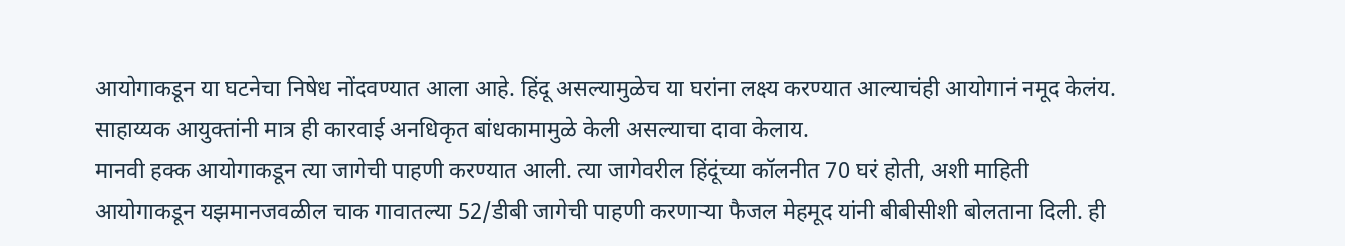आयोगाकडून या घटनेचा निषेध नोंदवण्यात आला आहे. हिंदू असल्यामुळेच या घरांना लक्ष्य करण्यात आल्याचंही आयोगानं नमूद केलंय.
साहाय्यक आयुक्तांनी मात्र ही कारवाई अनधिकृत बांधकामामुळे केली असल्याचा दावा केलाय.
मानवी हक्क आयोगाकडून त्या जागेची पाहणी करण्यात आली. त्या जागेवरील हिंदूंच्या कॉलनीत 70 घरं होती, अशी माहिती आयोगाकडून यझमानजवळील चाक गावातल्या 52/डीबी जागेची पाहणी करणाऱ्या फैजल मेहमूद यांनी बीबीसीशी बोलताना दिली. ही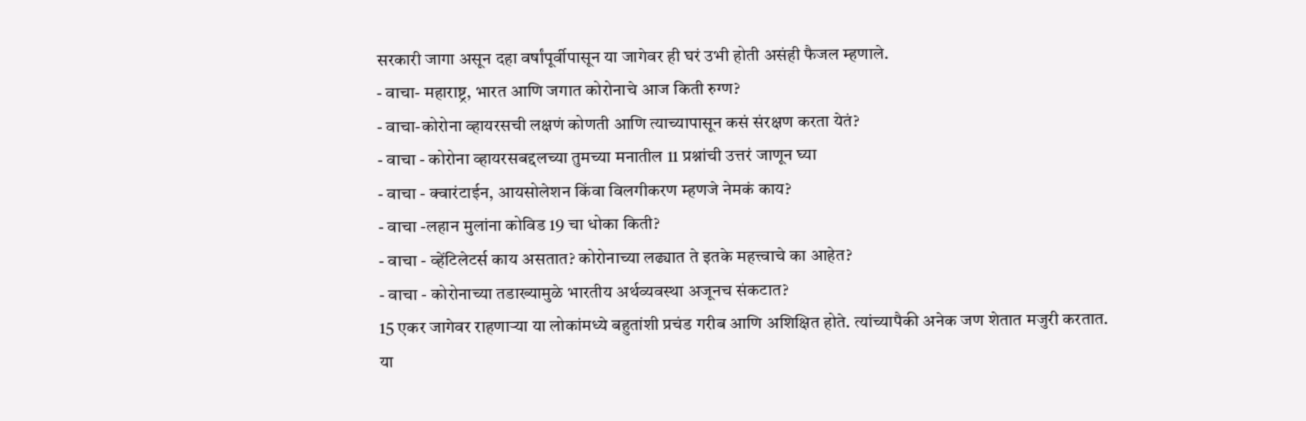सरकारी जागा असून दहा वर्षांपूर्वीपासून या जागेवर ही घरं उभी होती असंही फैजल म्हणाले.
- वाचा- महाराष्ट्र, भारत आणि जगात कोरोनाचे आज किती रुग्ण?
- वाचा-कोरोना व्हायरसची लक्षणं कोणती आणि त्याच्यापासून कसं संरक्षण करता येतं?
- वाचा - कोरोना व्हायरसबद्दलच्या तुमच्या मनातील 11 प्रश्नांची उत्तरं जाणून घ्या
- वाचा - क्वारंटाईन, आयसोलेशन किंवा विलगीकरण म्हणजे नेमकं काय?
- वाचा -लहान मुलांना कोविड 19 चा धोका किती?
- वाचा - व्हेंटिलेटर्स काय असतात? कोरोनाच्या लढ्यात ते इतके महत्त्वाचे का आहेत?
- वाचा - कोरोनाच्या तडाख्यामुळे भारतीय अर्थव्यवस्था अजूनच संकटात?
15 एकर जागेवर राहणाऱ्या या लोकांमध्ये बहुतांशी प्रचंड गरीब आणि अशिक्षित होते. त्यांच्यापैकी अनेक जण शेतात मजुरी करतात.
या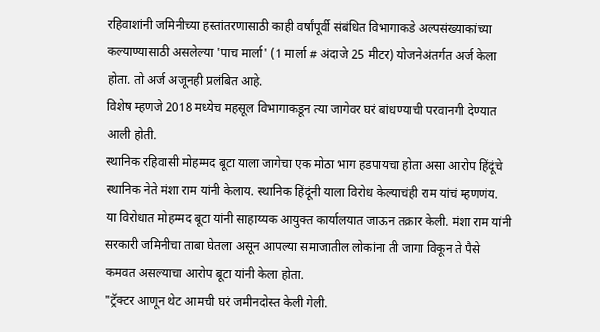रहिवाशांनी जमिनीच्या हस्तांतरणासाठी काही वर्षांपूर्वी संबंधित विभागाकडे अल्पसंख्याकांच्या कल्याण्यासाठी असलेल्या 'पाच मार्ला' (1 मार्ला # अंदाजे 25 मीटर) योजनेअंतर्गत अर्ज केला होता. तो अर्ज अजूनही प्रलंबित आहे.
विशेष म्हणजे 2018 मध्येच महसूल विभागाकडून त्या जागेवर घरं बांधण्याची परवानगी देण्यात आली होती.
स्थानिक रहिवासी मोहम्मद बूटा याला जागेचा एक मोठा भाग हडपायचा होता असा आरोप हिंदूंचे स्थानिक नेते मंशा राम यांनी केलाय. स्थानिक हिंदूंनी याला विरोध केल्याचंही राम यांचं म्हणणंय.
या विरोधात मोहम्मद बूटा यांनी साहाय्यक आयुक्त कार्यालयात जाऊन तक्रार केली. मंशा राम यांनी सरकारी जमिनीचा ताबा घेतला असून आपल्या समाजातील लोकांना ती जागा विकून ते पैसे कमवत असल्याचा आरोप बूटा यांनी केला होता.
"ट्रॅक्टर आणून थेट आमची घरं जमीनदोस्त केली गेली.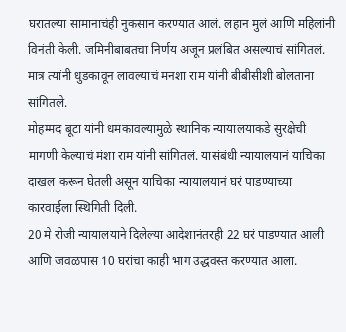घरातल्या सामानाचंही नुकसान करण्यात आलं. लहान मुलं आणि महिलांनी विनंती केली. जमिनीबाबतचा निर्णय अजून प्रलंबित असल्याचं सांगितलं. मात्र त्यांनी धुडकावून लावल्याचं मनशा राम यांनी बीबीसीशी बोलताना सांगितले.
मोहम्मद बूटा यांनी धमकावल्यामुळे स्थानिक न्यायालयाकडे सुरक्षेची मागणी केल्याचं मंशा राम यांनी सांगितलं. यासंबंधी न्यायालयानं याचिका दाखल करून घेतली असून याचिका न्यायालयानं घरं पाडण्याच्या कारवाईला स्थिगिती दिली.
20 मे रोजी न्यायालयाने दिलेल्या आदेशानंतरही 22 घरं पाडण्यात आली आणि जवळपास 10 घरांचा काही भाग उद्धवस्त करण्यात आला.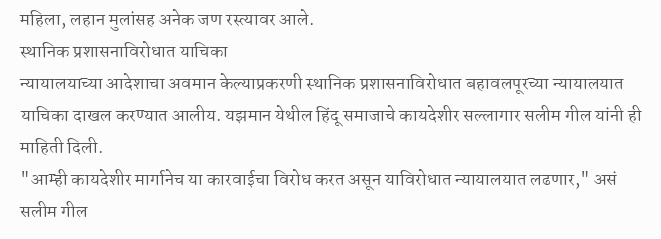महिला, लहान मुलांसह अनेक जण रस्त्यावर आले.
स्थानिक प्रशासनाविरोधात याचिका
न्यायालयाच्या आदेशाचा अवमान केल्याप्रकरणी स्थानिक प्रशासनाविरोधात बहावलपूरच्या न्यायालयात याचिका दाखल करण्यात आलीय. यझमान येथील हिंदू समाजाचे कायदेशीर सल्लागार सलीम गील यांनी ही माहिती दिली.
"आम्ही कायदेशीर मार्गानेच या कारवाईचा विरोध करत असून याविरोधात न्यायालयात लढणार," असं सलीम गील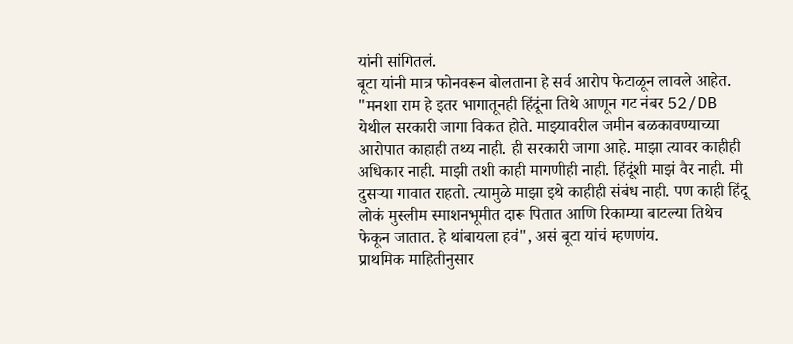यांनी सांगितलं.
बूटा यांनी मात्र फोनवरून बोलताना हे सर्व आरोप फेटाळून लावले आहेत. "मनशा राम हे इतर भागातूनही हिंदूंना तिथे आणून गट नंबर 52/DB येथील सरकारी जागा विकत होते. माझ्यावरील जमीन बळकावण्याच्या आरोपात काहाही तथ्य नाही. ही सरकारी जागा आहे. माझा त्यावर काहीही अधिकार नाही. माझी तशी काही मागणीही नाही. हिंदूंशी माझं वैर नाही. मी दुसऱ्या गावात राहतो. त्यामुळे माझा इथे काहीही संबंध नाही. पण काही हिंदू लोकं मुस्लीम स्माशनभूमीत दारू पितात आणि रिकाम्या बाटल्या तिथेच फेकून जातात. हे थांबायला हवं", असं बूटा यांचं म्हणणंय.
प्राथमिक माहितीनुसार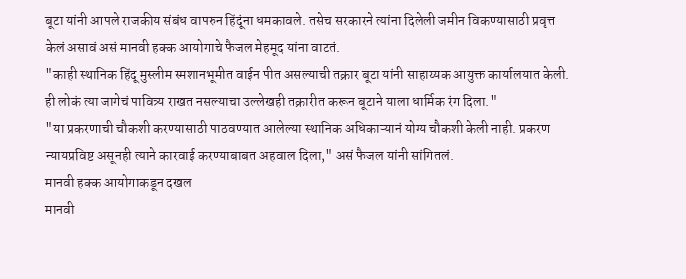बूटा यांनी आपले राजकीय संबंध वापरुन हिंदूंना धमकावले. तसेच सरकारने त्यांना दिलेली जमीन विकण्यासाठी प्रवृत्त केलं असावं असं मानवी हक्क आयोगाचे फैजल मेहमूद यांना वाटतं.
"काही स्थानिक हिंदू मुस्लीम स्मशानभूमीत वाईन पीत असल्याची तक्रार बूटा यांनी साहाय्यक आयुक्त कार्यालयात केली. ही लोकं त्या जागेचं पावित्र्य राखत नसल्याचा उल्लेखही तक्रारीत करून बूटाने याला धार्मिक रंग दिला."
"या प्रकरणाची चौकशी करण्यासाठी पाठवण्यात आलेल्या स्थानिक अधिकाऱ्यानं योग्य चौकशी केली नाही. प्रकरण न्यायप्रविष्ट असूनही त्याने कारवाई करण्याबाबत अहवाल दिला," असं फैजल यांनी सांगितलं.
मानवी हक्क आयोगाकडून दखल
मानवी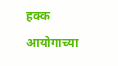हक्क आयोगाच्या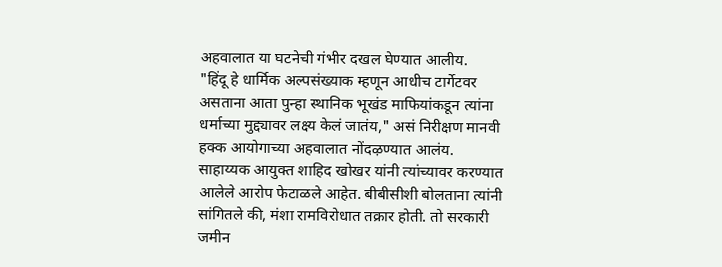अहवालात या घटनेची गंभीर दखल घेण्यात आलीय.
"हिंदू हे धार्मिक अल्पसंख्याक म्हणून आधीच टार्गेटवर असताना आता पुन्हा स्थानिक भूखंड माफियांकडून त्यांना धर्माच्या मुद्द्यावर लक्ष्य केलं जातंय," असं निरीक्षण मानवी हक्क आयोगाच्या अहवालात नोंदऴण्यात आलंय.
साहाय्यक आयुक्त शाहिद खोखर यांनी त्यांच्यावर करण्यात आलेले आरोप फेटाळले आहेत. बीबीसीशी बोलताना त्यांनी सांगितले की, मंशा रामविरोधात तक्रार होती. तो सरकारी जमीन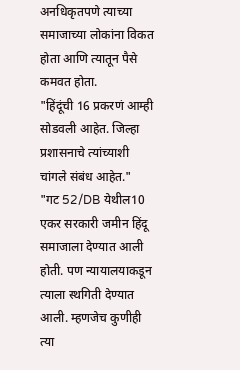अनधिकृतपणे त्याच्या समाजाच्या लोकांना विकत होता आणि त्यातून पैसे कमवत होता.
"हिंदूंची 16 प्रकरणं आम्ही सोडवली आहेत. जिल्हा प्रशासनाचे त्यांच्याशी चांगले संबंध आहेत."
"गट 52/DB येथील10 एकर सरकारी जमीन हिंदू समाजाला देण्यात आली होती. पण न्यायालयाकडून त्याला स्थगिती देण्यात आली. म्हणजेच कुणीही त्या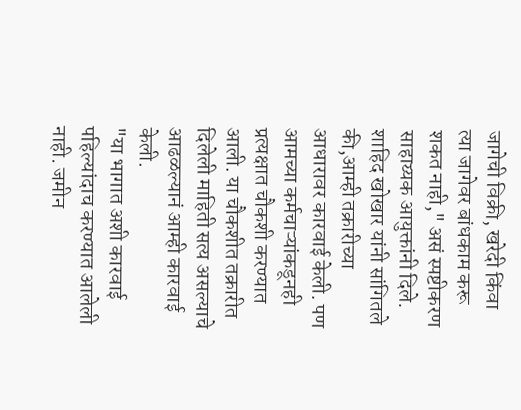जागेची विक्री, खरेदी किंवा त्या जागेवर बांधकाम करू शकत नाही," असं स्पष्टीकरण साहाय्यक आयुक्तांनी दिले.
शाहिद खोखार यांनी सांगितले की,आम्ही तक्रारीच्या आधारावर कारवाई केली. पण आमच्या कर्मचाऱ्यांकडूनही प्रत्यक्षात चौकशी करण्यात आली. या चौकशीत तक्रारीत दिलेली माहिती सत्य असल्याचे आढळल्यानं आम्ही कारवाई केली.
"या भागात अशी कारवाई पहिल्यांदाच करण्यात आलेली नाही. जमीन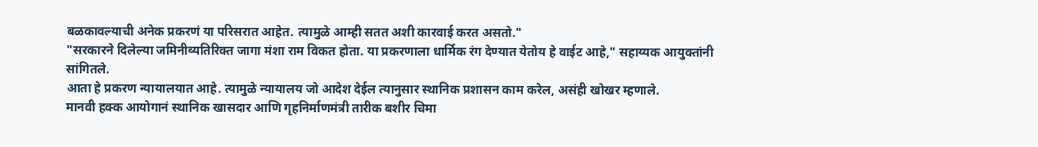बळकावल्याची अनेक प्रकरणं या परिसरात आहेत. त्यामुळे आम्ही सतत अशी कारवाई करत असतो."
"सरकारने दिलेल्या जमिनीव्यतिरिक्त जागा मंशा राम विकत होता. या प्रकरणाला धार्मिक रंग देण्यात येतोय हे वाईट आहे," सहाय्यक आयुक्तांनी सांगितले.
आता हे प्रकरण न्यायालयात आहे. त्यामुळे न्यायालय जो आदेश देईल त्यानुसार स्थानिक प्रशासन काम करेल, असंही खोखर म्हणाले.
मानवी हक्क आयोगानं स्थानिक खासदार आणि गृहनिर्माणमंत्री तारीक बशीर चिमा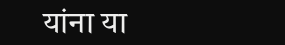यांना या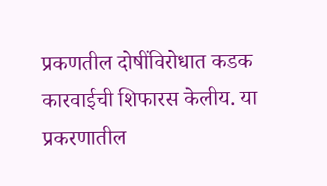प्रकणतील दोषींविरोधात कडक कारवाईची शिफारस केलीय. या प्रकरणातील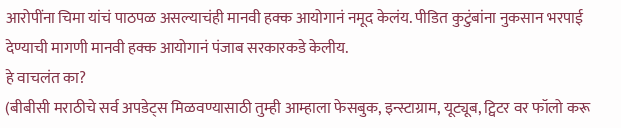आरोपींना चिमा यांचं पाठपळ असल्याचंही मानवी हक्क आयोगानं नमूद केलंय. पीडित कुटुंबांना नुकसान भरपाई देण्याची मागणी मानवी हक्क आयोगानं पंजाब सरकारकडे केलीय.
हे वाचलंत का?
(बीबीसी मराठीचे सर्व अपडेट्स मिळवण्यासाठी तुम्ही आम्हाला फेसबुक, इन्स्टाग्राम, यूट्यूब, ट्विटर वर फॉलो करू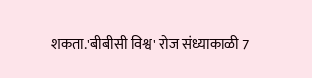शकता.'बीबीसी विश्व' रोज संध्याकाळी 7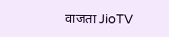वाजता JioTV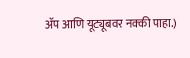ॲप आणि यूट्यूबवर नक्की पाहा.)